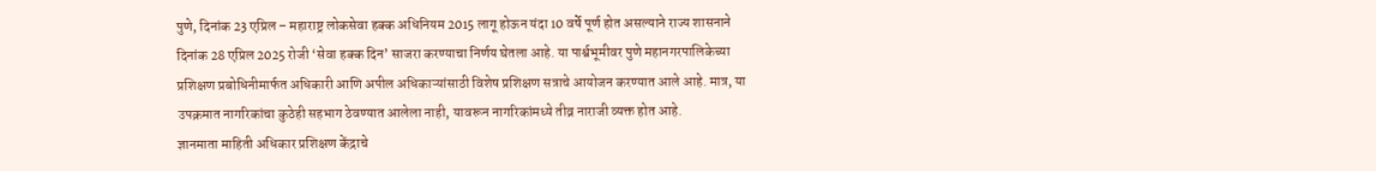पुणे, दिनांक 23 एप्रिल – महाराष्ट्र लोकसेवा हक्क अधिनियम 2015 लागू होऊन यंदा 10 वर्षे पूर्ण होत असल्याने राज्य शासनाने दिनांक 28 एप्रिल 2025 रोजी ‘सेवा हक्क दिन’ साजरा करण्याचा निर्णय घेतला आहे. या पार्श्वभूमीवर पुणे महानगरपालिकेच्या प्रशिक्षण प्रबोधिनीमार्फत अधिकारी आणि अपील अधिकाऱ्यांसाठी विशेष प्रशिक्षण सत्राचे आयोजन करण्यात आले आहे. मात्र, या उपक्रमात नागरिकांचा कुठेही सहभाग ठेवण्यात आलेला नाही, यावरून नागरिकांमध्ये तीव्र नाराजी व्यक्त होत आहे.
ज्ञानमाता माहिती अधिकार प्रशिक्षण केंद्राचे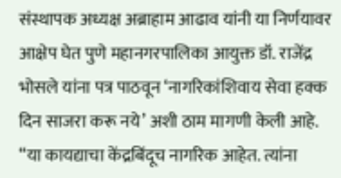संस्थापक अध्यक्ष अब्राहाम आढाव यांनी या निर्णयावर आक्षेप घेत पुणे महानगरपालिका आयुक्त डॉ. राजेंद्र भोसले यांना पत्र पाठवून ‘नागरिकांशिवाय सेवा हक्क दिन साजरा करू नये’ अशी ठाम मागणी केली आहे.
“या कायद्याचा केंद्रबिंदूच नागरिक आहेत. त्यांना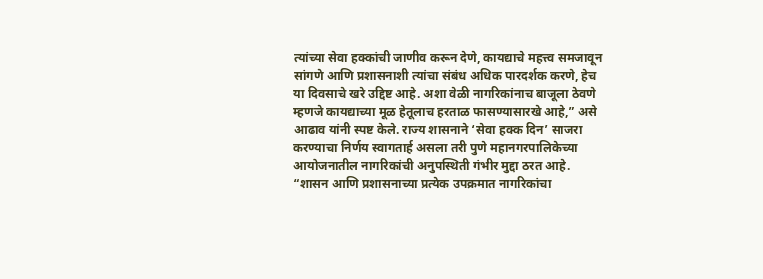त्यांच्या सेवा हक्कांची जाणीव करून देणे, कायद्याचे महत्त्व समजावून सांगणे आणि प्रशासनाशी त्यांचा संबंध अधिक पारदर्शक करणे, हेच या दिवसाचे खरे उद्दिष्ट आहे. अशा वेळी नागरिकांनाच बाजूला ठेवणे म्हणजे कायद्याच्या मूळ हेतूलाच हरताळ फासण्यासारखे आहे,” असे आढाव यांनी स्पष्ट केले. राज्य शासनाने ‘सेवा हक्क दिन’ साजरा करण्याचा निर्णय स्वागतार्ह असला तरी पुणे महानगरपालिकेच्या आयोजनातील नागरिकांची अनुपस्थिती गंभीर मुद्दा ठरत आहे.
“शासन आणि प्रशासनाच्या प्रत्येक उपक्रमात नागरिकांचा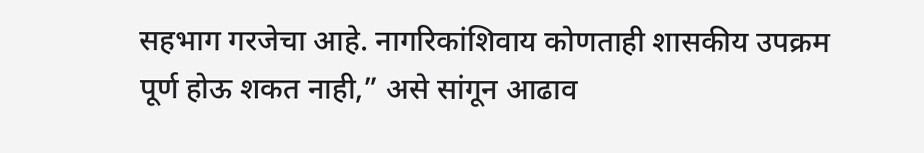सहभाग गरजेचा आहे. नागरिकांशिवाय कोणताही शासकीय उपक्रम पूर्ण होऊ शकत नाही,” असे सांगून आढाव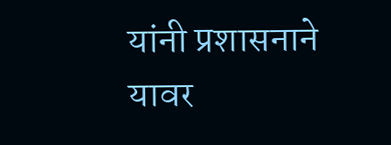यांनी प्रशासनाने यावर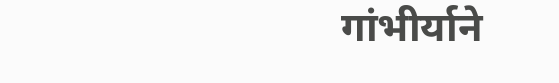गांभीर्याने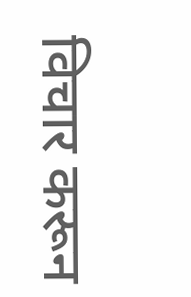विचार करून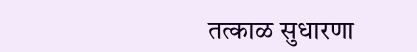तत्काळ सुधारणा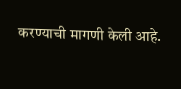करण्याची मागणी केली आहे.